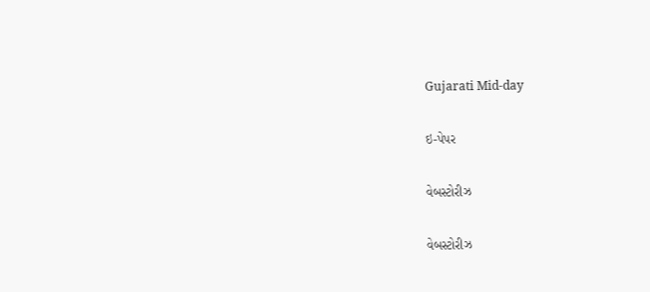Gujarati Mid-day

ઇ-પેપર

વેબસ્ટોરીઝ

વેબસ્ટોરીઝ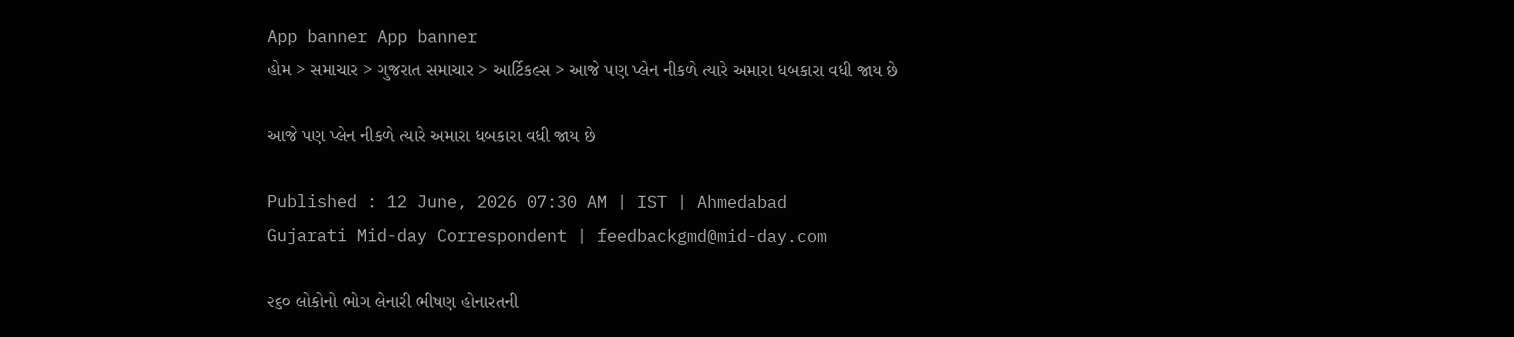App banner App banner
હોમ > સમાચાર > ગુજરાત સમાચાર > આર્ટિકલ્સ > આજે પણ પ્લેન નીકળે ત્યારે અમારા ધબકારા વધી જાય છે

આજે પણ પ્લેન નીકળે ત્યારે અમારા ધબકારા વધી જાય છે

Published : 12 June, 2026 07:30 AM | IST | Ahmedabad
Gujarati Mid-day Correspondent | feedbackgmd@mid-day.com

૨૬૦ લોકોનો ભોગ લેનારી ભીષણ હોનારતની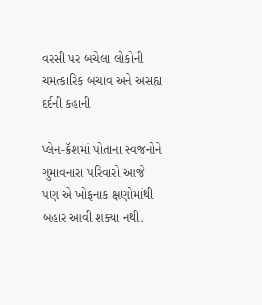વરસી પર બચેલા લોકોની ચમત્કારિક બચાવ અને અસહ્ય દર્દની કહાની

પ્લેન-ક્રૅશમાં પોતાના સ્વજનોને ગુમાવનારા પરિવારો આજે પણ એ ખોફનાક ક્ષણોમાંથી બહાર આવી શક્યા નથી.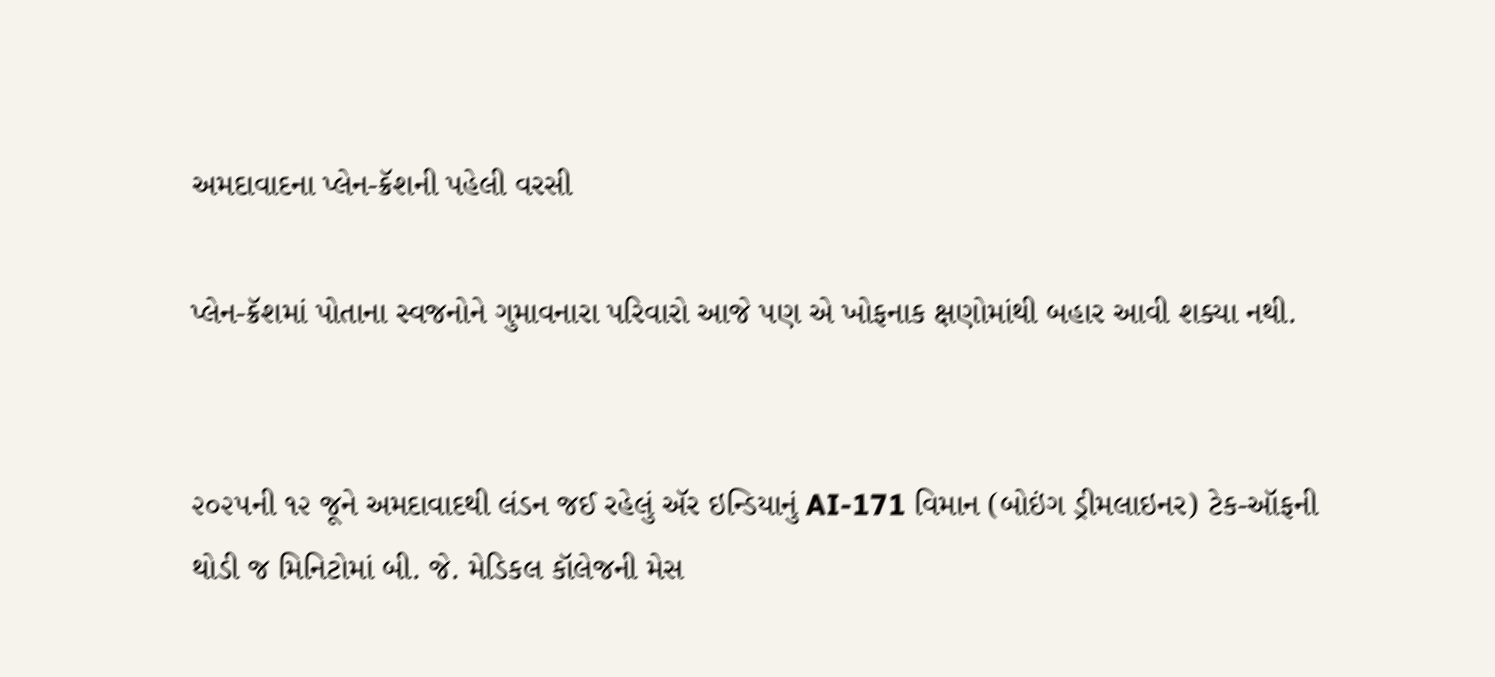અમદાવાદના પ્લેન-ક્રૅશની પહેલી વરસી

પ્લેન-ક્રૅશમાં પોતાના સ્વજનોને ગુમાવનારા પરિવારો આજે પણ એ ખોફનાક ક્ષણોમાંથી બહાર આવી શક્યા નથી.


૨૦૨૫ની ૧૨ જૂને અમદાવાદથી લંડન જઈ રહેલું ઍર ઇન્ડિયાનું AI-171 વિમાન (બોઇંગ ડ્રીમલાઇનર) ટેક-ઑફની થોડી જ મિનિટોમાં બી. જે. મેડિકલ કૉલેજની મેસ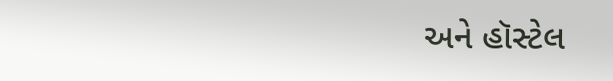અને હૉસ્ટેલ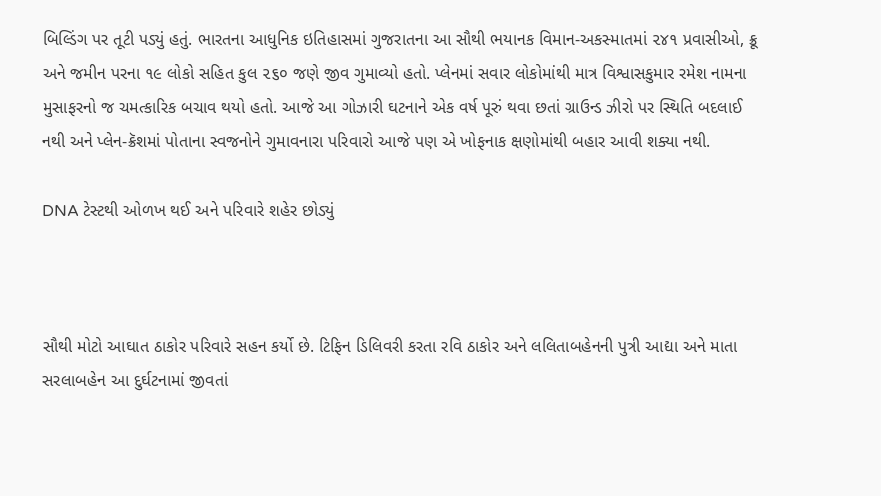બિલ્ડિંગ પર તૂટી પડ્યું હતું. ભારતના આધુનિક ઇતિહાસમાં ગુજરાતના આ સૌથી ભયાનક વિમાન-અકસ્માતમાં ૨૪૧ પ્રવાસીઓ, ક્રૂ અને જમીન પરના ૧૯ લોકો સહિત કુલ ૨૬૦ જણે જીવ ગુમાવ્યો હતો. પ્લેનમાં સવાર લોકોમાંથી માત્ર વિશ્વાસકુમાર રમેશ નામના મુસાફરનો જ ચમત્કારિક બચાવ થયો હતો. આજે આ ગોઝારી ઘટનાને એક વર્ષ પૂરું થવા છતાં ગ્રાઉન્ડ ઝીરો પર સ્થિતિ બદલાઈ નથી અને પ્લેન-ક્રૅશમાં પોતાના સ્વજનોને ગુમાવનારા પરિવારો આજે પણ એ ખોફનાક ક્ષણોમાંથી બહાર આવી શક્યા નથી.

DNA ટેસ્ટથી ઓળખ થઈ અને પરિવારે શહેર છોડ્યું



સૌથી મોટો આઘાત ઠાકોર પરિવારે સહન કર્યો છે. ટિફિન ડિલિવરી કરતા રવિ ઠાકોર અને લલિતાબહેનની પુત્રી આદ્યા અને માતા સરલાબહેન આ દુર્ઘટનામાં જીવતાં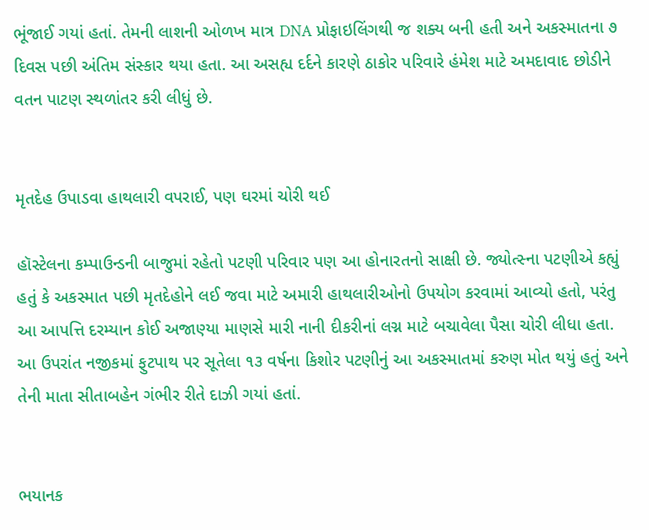ભૂંજાઈ ગયાં હતાં. તેમની લાશની ઓળખ માત્ર DNA પ્રોફાઇલિંગથી જ શક્ય બની હતી અને અકસ્માતના ૭ દિવસ પછી અંતિમ સંસ્કાર થયા હતા. આ અસહ્ય દર્દને કારણે ઠાકોર પરિવારે હંમેશ માટે અમદાવાદ છોડીને વતન પાટણ સ્થળાંતર કરી લીધું છે.


મૃતદેહ ઉપાડવા હાથલારી વપરાઈ, પણ ઘરમાં ચોરી થઈ

હૉસ્ટેલના કમ્પાઉન્ડની બાજુમાં રહેતો પટણી પરિવાર પણ આ હોનારતનો સાક્ષી છે. જ્યોત્સ્ના પટણીએ કહ્યું હતું કે અકસ્માત પછી મૃતદેહોને લઈ જવા માટે અમારી હાથલારીઓનો ઉપયોગ કરવામાં આવ્યો હતો, પરંતુ આ આપત્તિ દરમ્યાન કોઈ અજાણ્યા માણસે મારી નાની દીકરીનાં લગ્ન માટે બચાવેલા પૈસા ચોરી લીધા હતા. આ ઉપરાંત નજીકમાં ફુટપાથ પર સૂતેલા ૧૩ વર્ષના કિશોર પટણીનું આ અકસ્માતમાં કરુણ મોત થયું હતું અને તેની માતા સીતાબહેન ગંભીર રીતે દાઝી ગયાં હતાં.


ભયાનક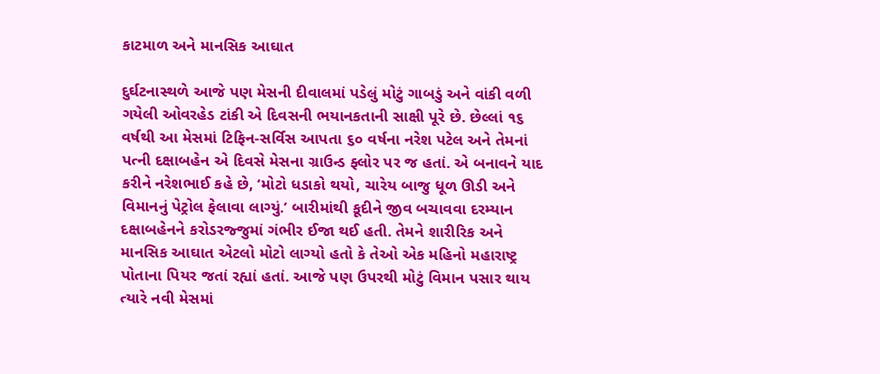કાટમાળ અને માનસિક આઘાત

દુર્ઘટનાસ્થળે આજે પણ મેસની દીવાલમાં પડેલું મોટું ગાબડું અને વાંકી વળી ગયેલી ઓવરહેડ ટાંકી એ દિવસની ભયાનકતાની સાક્ષી પૂરે છે. છેલ્લાં ૧૬ વર્ષથી આ મેસમાં ટિફિન-સર્વિસ આપતા ૬૦ વર્ષના નરેશ પટેલ અને તેમનાં પત્ની દક્ષાબહેન એ દિવસે મેસના ગ્રાઉન્ડ ફ્લોર પર જ હતાં. એ બનાવને યાદ કરીને નરેશભાઈ કહે છે, ‘મોટો ધડાકો થયો, ચારેય બાજુ ધૂળ ઊડી અને વિમાનનું પેટ્રોલ ફેલાવા લાગ્યું.’ બારીમાંથી કૂદીને જીવ બચાવવા દરમ્યાન દક્ષાબહેનને કરોડરજ્જુમાં ગંભીર ઈજા થઈ હતી. તેમને શારીરિક અને માનસિક આઘાત એટલો મોટો લાગ્યો હતો કે તેઓ એક મહિનો મહારાષ્ટ્ર પોતાના પિયર જતાં રહ્યાં હતાં. આજે પણ ઉપરથી મોટું વિમાન પસાર થાય ત્યારે નવી મેસમાં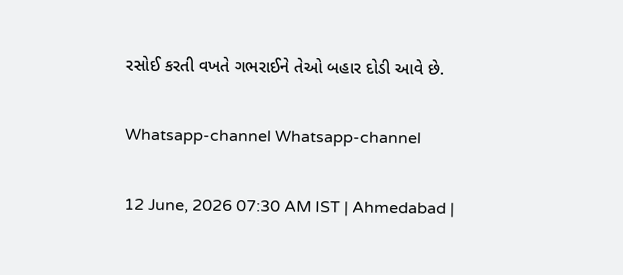રસોઈ કરતી વખતે ગભરાઈને તેઓ બહાર દોડી આવે છે.

Whatsapp-channel Whatsapp-channel

12 June, 2026 07:30 AM IST | Ahmedabad |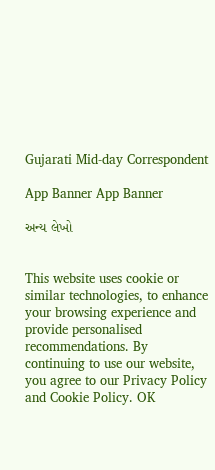Gujarati Mid-day Correspondent

App Banner App Banner

અન્ય લેખો


This website uses cookie or similar technologies, to enhance your browsing experience and provide personalised recommendations. By continuing to use our website, you agree to our Privacy Policy and Cookie Policy. OK